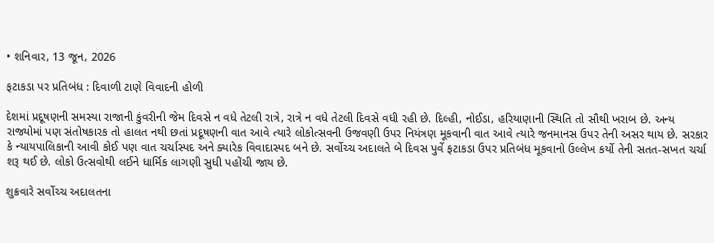• શનિવાર, 13 જૂન, 2026

ફટાકડા પર પ્રતિબંધ : દિવાળી ટાણે વિવાદની હોળી

દેશમાં પ્રદૂષણની સમસ્યા રાજાની કુંવરીની જેમ દિવસે ન વધે તેટલી રાત્રે, રાત્રે ન વધે તેટલી દિવસે વધી રહી છે. દિલ્હી, નોઈડા, હરિયાણાની સ્થિતિ તો સૌથી ખરાબ છે. અન્ય રાજ્યોમાં પણ સંતોષકારક તો હાલત નથી છતાં પ્રદૂષણની વાત આવે ત્યારે લોકોત્સવની ઉજવણી ઉપર નિયંત્રણ મૂકવાની વાત આવે ત્યારે જનમાનસ ઉપર તેની અસર થાય છે. સરકાર કે ન્યાયપાલિકાની આવી કોઈ પણ વાત ચર્ચાસ્પદ અને ક્યારેક વિવાદાસ્પદ બને છે. સર્વોચ્ચ અદાલતે બે દિવસ પુર્વે ફટાકડા ઉપર પ્રતિબંધ મૂકવાનો ઉલ્લેખ કર્યો તેની સતત-સખત ચર્ચા શરૂ થઈ છે. લોકો ઉત્સવોથી લઈને ધાર્મિક લાગણી સુધી પહોંચી જાય છે.

શુક્રવારે સર્વોચ્ચ અદાલતના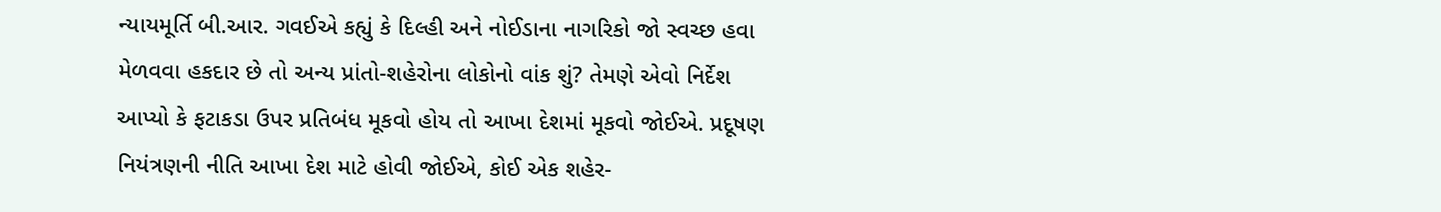ન્યાયમૂર્તિ બી.આર. ગવઈએ કહ્યું કે દિલ્હી અને નોઈડાના નાગરિકો જો સ્વચ્છ હવા મેળવવા હકદાર છે તો અન્ય પ્રાંતો-શહેરોના લોકોનો વાંક શું? તેમણે એવો નિર્દેશ આપ્યો કે ફટાકડા ઉપર પ્રતિબંધ મૂકવો હોય તો આખા દેશમાં મૂકવો જોઈએ. પ્રદૂષણ નિયંત્રણની નીતિ આખા દેશ માટે હોવી જોઈએ, કોઈ એક શહેર-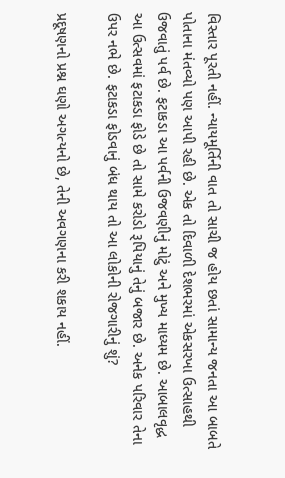વિસ્તાર પૂરતી નહીં. ન્યાયમૂર્તિની વાત તો સાચી જ હોય છતાં સામાન્ય જનતા આ બાબતે પોતાના મંતવ્યો પણ આપી રહી છે. એક તો દિવાળી દેશભરમાં એકસરખા ઉત્સાહથી ઉજવાતું પર્વ છે. ફટાકડા આ પર્વની ઉજવણીનું મોટું અને મુખ્ય માધ્યમ છે. આબાલવૃદ્ધ આ ઉત્સવમાં ફટાકડા ફોડે છે તો સામે કરોડો રૂપિયાનું તેનું બજાર છે. અનેક પરિવાર તેના ઉપર નભે છે. ફટાકડા ફોડવાનું બંધ થાય તો આ લોકોની રોજગારીનું શું?

પ્રદૂષણનો પ્રશ્ન ઘણો અગત્યનો છે, તેની અવગણના કરી શકાય નહીં.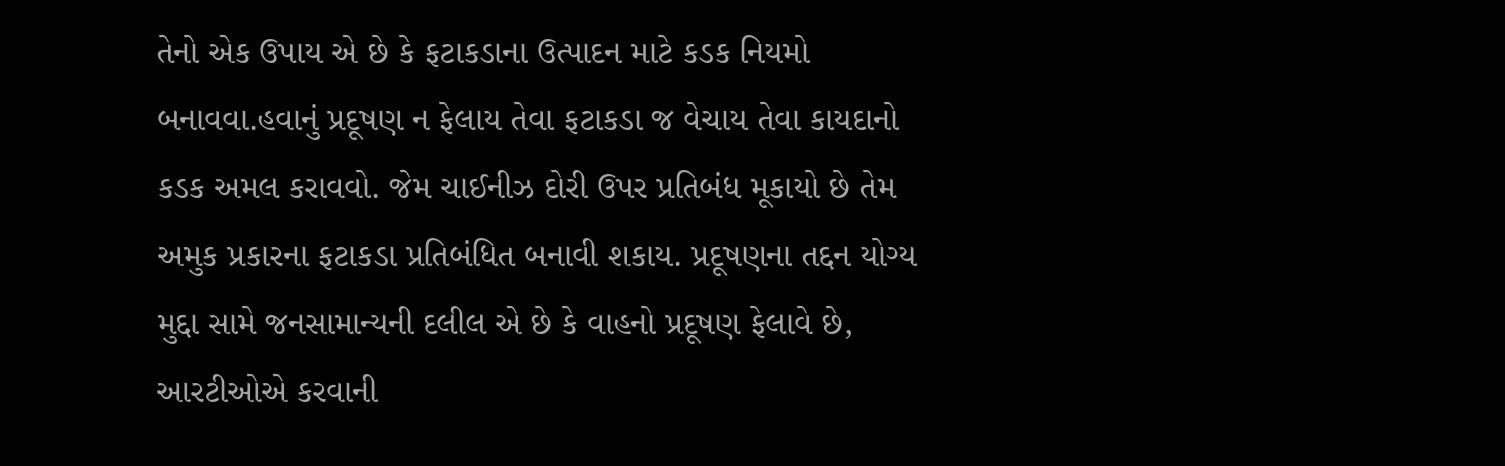તેનો એક ઉપાય એ છે કે ફટાકડાના ઉત્પાદન માટે કડક નિયમો બનાવવા.હવાનું પ્રદૂષણ ન ફેલાય તેવા ફટાકડા જ વેચાય તેવા કાયદાનો કડક અમલ કરાવવો. જેમ ચાઈનીઝ દોરી ઉપર પ્રતિબંધ મૂકાયો છે તેમ અમુક પ્રકારના ફટાકડા પ્રતિબંધિત બનાવી શકાય. પ્રદૂષણના તદ્દન યોગ્ય મુદ્દા સામે જનસામાન્યની દલીલ એ છે કે વાહનો પ્રદૂષણ ફેલાવે છે, આરટીઓએ કરવાની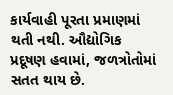કાર્યવાહી પૂરતા પ્રમાણમાં થતી નથી. ઔદ્યોગિક પ્રદૂષણ હવામાં, જળત્રોતોમાં સતત થાય છે.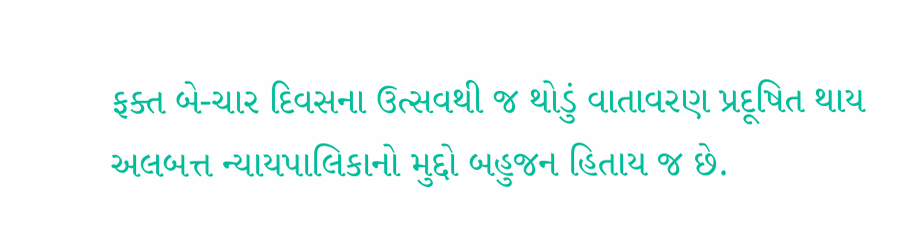ફક્ત બે-ચાર દિવસના ઉત્સવથી જ થોડું વાતાવરણ પ્રદૂષિત થાય અલબત્ત ન્યાયપાલિકાનો મુદ્દો બહુજન હિતાય જ છે.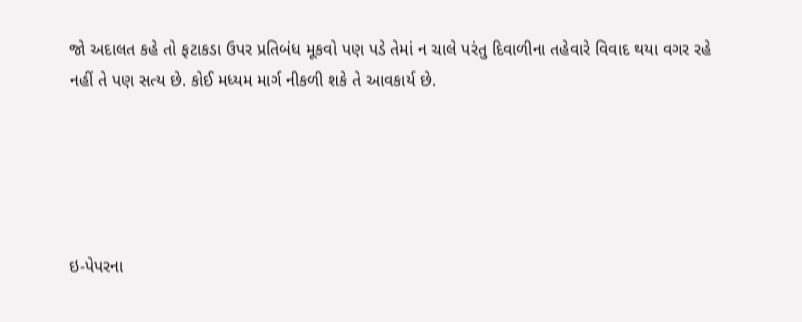જો અદાલત કહે તો ફટાકડા ઉપર પ્રતિબંધ મૂકવો પણ પડે તેમાં ન ચાલે પરંતુ દિવાળીના તહેવારે વિવાદ થયા વગર રહે નહીં તે પણ સત્ય છે. કોઈ મધ્યમ માર્ગ નીકળી શકે તે આવકાર્ય છે.





ઇ-પેપરના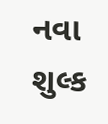નવા શુલ્ક